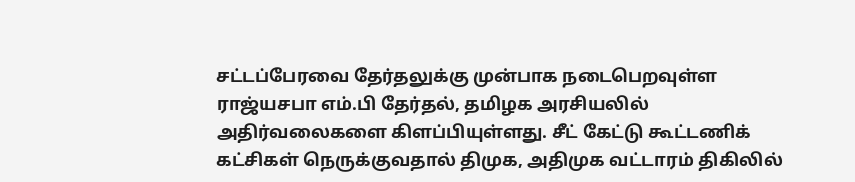சட்டப்பேரவை தேர்தலுக்கு முன்பாக நடைபெறவுள்ள ராஜ்யசபா எம்.பி தேர்தல், தமிழக அரசியலில் அதிர்வலைகளை கிளப்பியுள்ளது. சீட் கேட்டு கூட்டணிக் கட்சிகள் நெருக்குவதால் திமுக, அதிமுக வட்டாரம் திகிலில்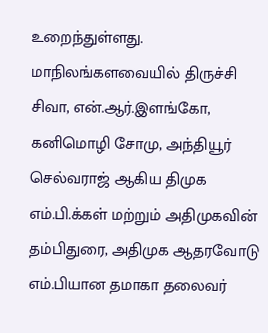உறைந்துள்ளது.
மாநிலங்களவையில் திருச்சி சிவா, என்.ஆர்.இளங்கோ, கனிமொழி சோமு, அந்தியூர் செல்வராஜ் ஆகிய திமுக எம்.பி.க்கள் மற்றும் அதிமுகவின் தம்பிதுரை, அதிமுக ஆதரவோடு எம்.பியான தமாகா தலைவர்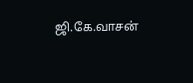ஜி.கே.வாசன்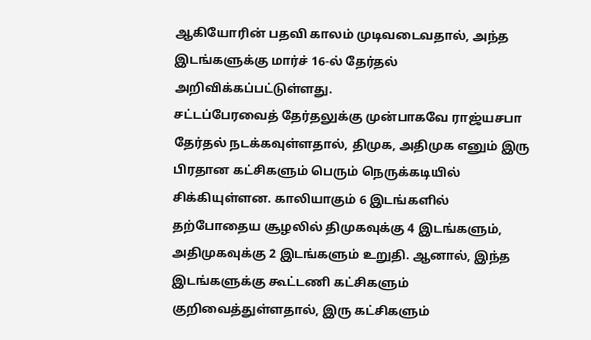ஆகியோரின் பதவி காலம் முடிவடைவதால், அந்த இடங்களுக்கு மார்ச் 16-ல் தேர்தல் அறிவிக்கப்பட்டுள்ளது.
சட்டப்பேரவைத் தேர்தலுக்கு முன்பாகவே ராஜ்யசபா தேர்தல் நடக்கவுள்ளதால், திமுக, அதிமுக எனும் இரு பிரதான கட்சிகளும் பெரும் நெருக்கடியில் சிக்கியுள்ளன. காலியாகும் 6 இடங்களில் தற்போதைய சூழலில் திமுகவுக்கு 4 இடங்களும், அதிமுகவுக்கு 2 இடங்களும் உறுதி. ஆனால், இந்த இடங்களுக்கு கூட்டணி கட்சிகளும் குறிவைத்துள்ளதால், இரு கட்சிகளும்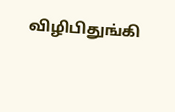விழிபிதுங்கி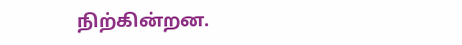நிற்கின்றன.